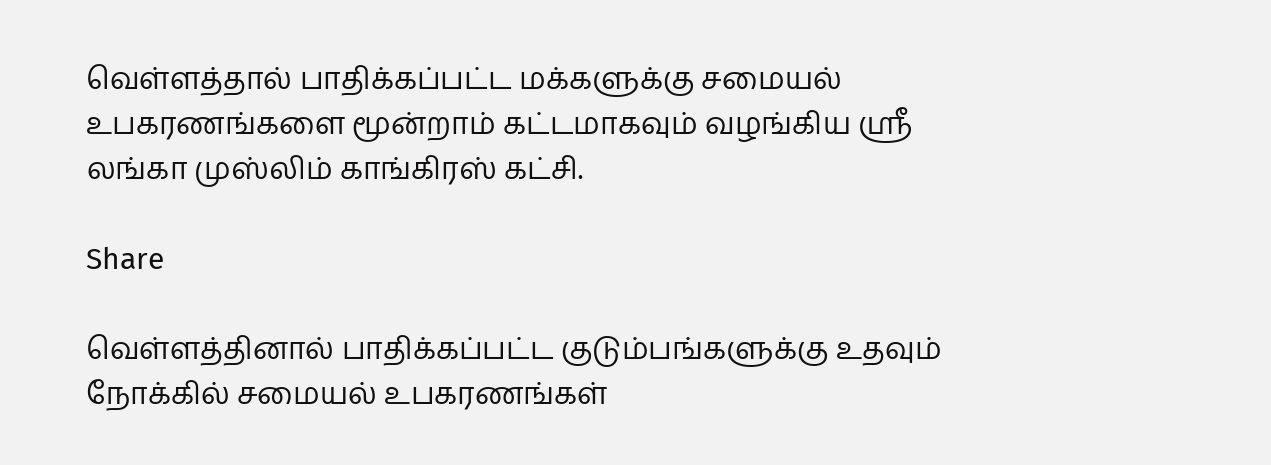வெள்ளத்தால் பாதிக்கப்பட்ட மக்களுக்கு சமையல் உபகரணங்களை மூன்றாம் கட்டமாகவும் வழங்கிய ஶ்ரீ லங்கா முஸ்லிம் காங்கிரஸ் கட்சி.

Share

வெள்ளத்தினால் பாதிக்கப்பட்ட குடும்பங்களுக்கு உதவும் நோக்கில் சமையல் உபகரணங்கள்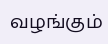வழங்கும்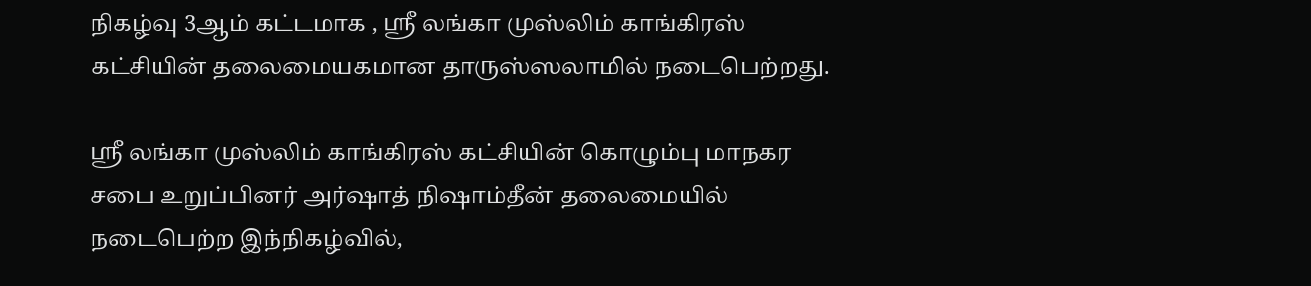நிகழ்வு 3ஆம் கட்டமாக , ஶ்ரீ லங்கா முஸ்லிம் காங்கிரஸ் கட்சியின் தலைமையகமான தாருஸ்ஸலாமில் நடைபெற்றது.

ஶ்ரீ லங்கா முஸ்லிம் காங்கிரஸ் கட்சியின் கொழும்பு மாநகர சபை உறுப்பினர் அர்ஷாத் நிஷாம்தீன் தலைமையில் நடைபெற்ற இந்நிகழ்வில்,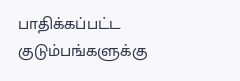பாதிக்கப்பட்ட குடும்பங்களுக்கு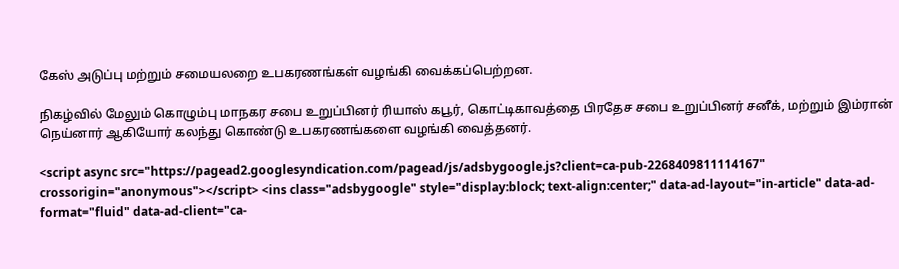கேஸ் அடுப்பு மற்றும் சமையலறை உபகரணங்கள் வழங்கி வைக்கப்பெற்றன.

நிகழ்வில் மேலும் கொழும்பு மாநகர சபை உறுப்பினர் ரியாஸ் கபூர், கொட்டிகாவத்தை பிரதேச சபை உறுப்பினர் சனீக், மற்றும் இம்ரான் நெய்னார் ஆகியோர் கலந்து கொண்டு உபகரணங்களை வழங்கி வைத்தனர்.

<script async src="https://pagead2.googlesyndication.com/pagead/js/adsbygoogle.js?client=ca-pub-2268409811114167" crossorigin="anonymous"></script> <ins class="adsbygoogle" style="display:block; text-align:center;" data-ad-layout="in-article" data-ad-format="fluid" data-ad-client="ca-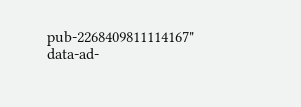pub-2268409811114167" data-ad-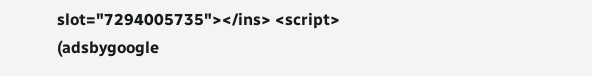slot="7294005735"></ins> <script> (adsbygoogle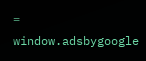= window.adsbygoogle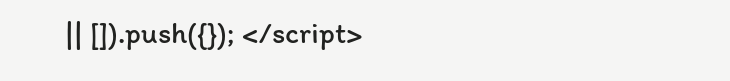|| []).push({}); </script>